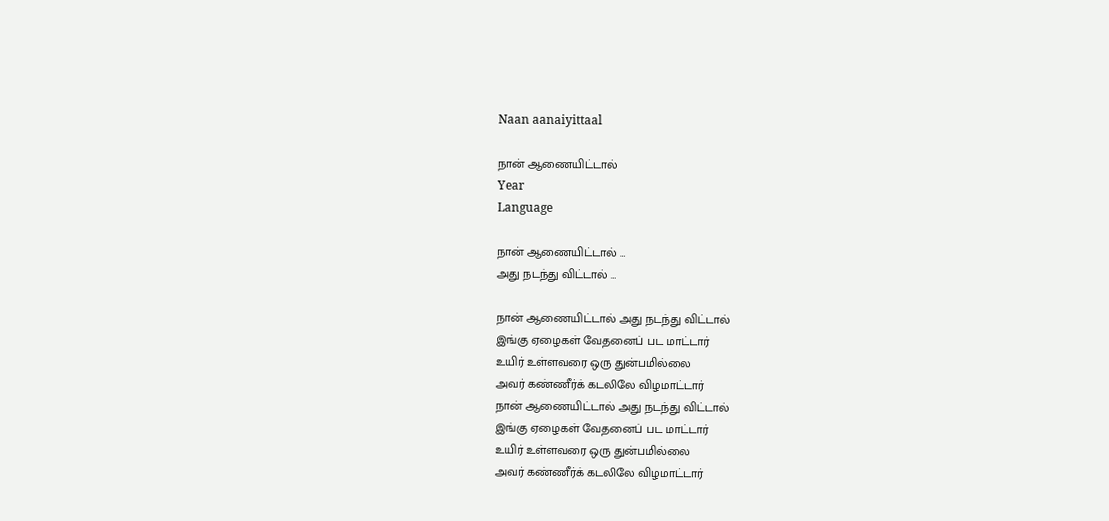Naan aanaiyittaal

நான் ஆணையிட்டால்
Year
Language

நான் ஆணையிட்டால் …
அது நடந்து விட்டால் …

நான் ஆணையிட்டால் அது நடந்து விட்டால்
இங்கு ஏழைகள் வேதனைப் பட மாட்டார்
உயிர் உள்ளவரை ஒரு துன்பமில்லை
அவர் கண்ணீர்க் கடலிலே விழமாட்டார்
நான் ஆணையிட்டால் அது நடந்து விட்டால்
இங்கு ஏழைகள் வேதனைப் பட மாட்டார்
உயிர் உள்ளவரை ஒரு துன்பமில்லை
அவர் கண்ணீர்க் கடலிலே விழமாட்டார்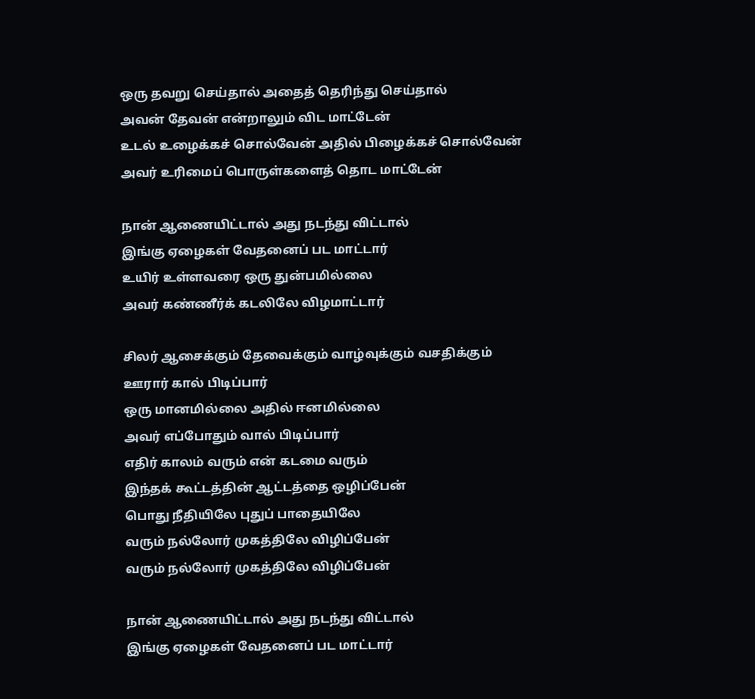ஒரு தவறு செய்தால் அதைத் தெரிந்து செய்தால்
அவன் தேவன் என்றாலும் விட மாட்டேன்
உடல் உழைக்கச் சொல்வேன் அதில் பிழைக்கச் சொல்வேன்
அவர் உரிமைப் பொருள்களைத் தொட மாட்டேன்

நான் ஆணையிட்டால் அது நடந்து விட்டால்
இங்கு ஏழைகள் வேதனைப் பட மாட்டார்
உயிர் உள்ளவரை ஒரு துன்பமில்லை
அவர் கண்ணீர்க் கடலிலே விழமாட்டார்

சிலர் ஆசைக்கும் தேவைக்கும் வாழ்வுக்கும் வசதிக்கும்
ஊரார் கால் பிடிப்பார்
ஒரு மானமில்லை அதில் ஈனமில்லை
அவர் எப்போதும் வால் பிடிப்பார்
எதிர் காலம் வரும் என் கடமை வரும்
இந்தக் கூட்டத்தின் ஆட்டத்தை ஒழிப்பேன்
பொது நீதியிலே புதுப் பாதையிலே
வரும் நல்லோர் முகத்திலே விழிப்பேன்
வரும் நல்லோர் முகத்திலே விழிப்பேன்

நான் ஆணையிட்டால் அது நடந்து விட்டால்
இங்கு ஏழைகள் வேதனைப் பட மாட்டார்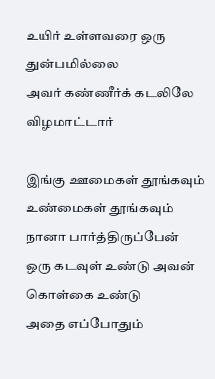உயிர் உள்ளவரை ஒரு துன்பமில்லை
அவர் கண்ணீர்க் கடலிலே விழமாட்டார்

இங்கு ஊமைகள் தூங்கவும் உண்மைகள் தூங்கவும்
நானா பார்த்திருப்பேன்
ஒரு கடவுள் உண்டு அவன் கொள்கை உண்டு
அதை எப்போதும்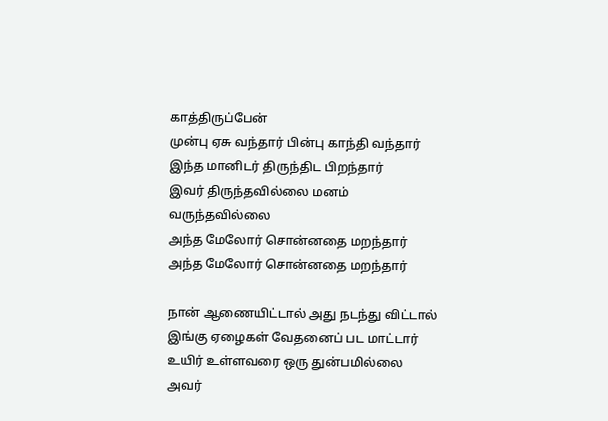காத்திருப்பேன்
முன்பு ஏசு வந்தார் பின்பு காந்தி வந்தார்
இந்த மானிடர் திருந்திட பிறந்தார்
இவர் திருந்தவில்லை மனம் வருந்தவில்லை
அந்த மேலோர் சொன்னதை மறந்தார்
அந்த மேலோர் சொன்னதை மறந்தார்

நான் ஆணையிட்டால் அது நடந்து விட்டால்
இங்கு ஏழைகள் வேதனைப் பட மாட்டார்
உயிர் உள்ளவரை ஒரு துன்பமில்லை
அவர்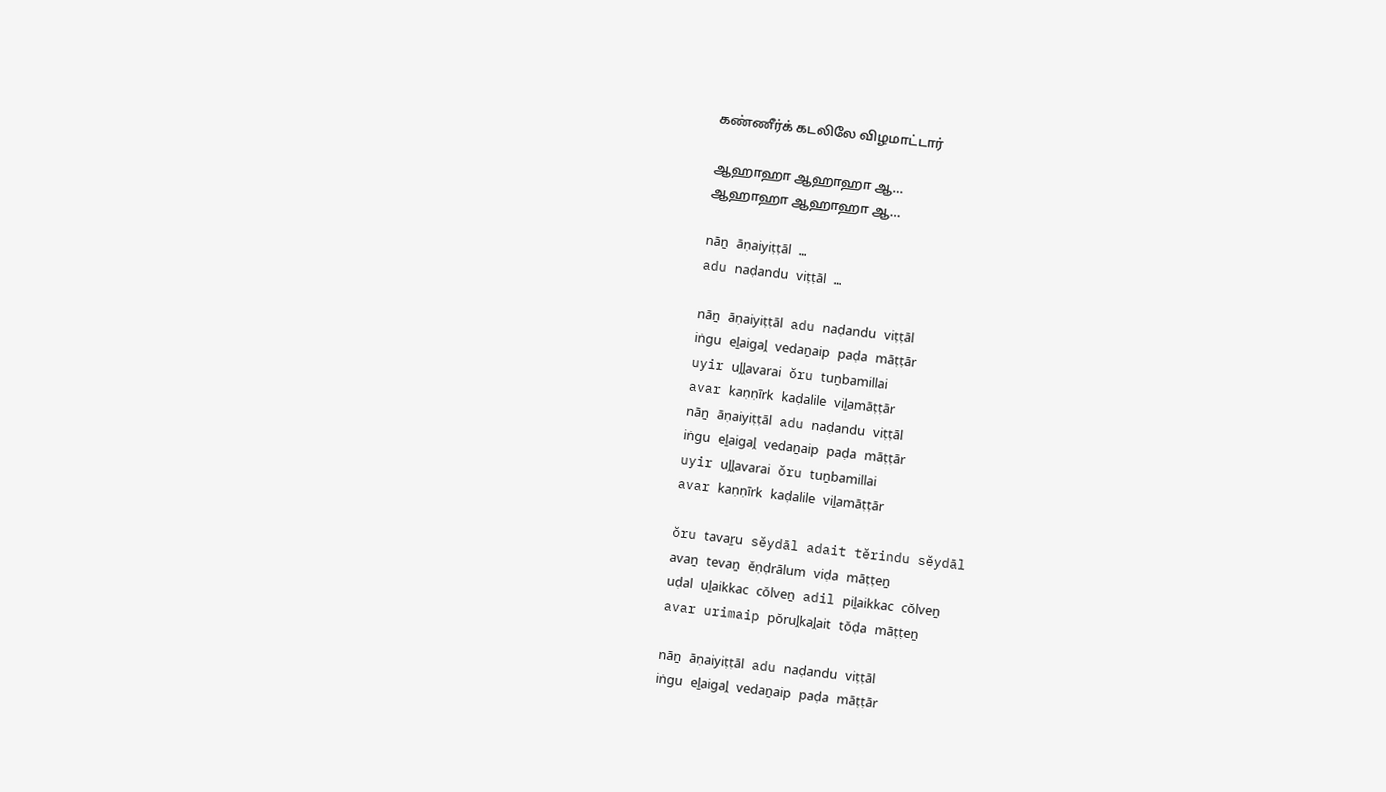கண்ணீர்க் கடலிலே விழமாட்டார்

ஆஹாஹா ஆஹாஹா ஆ…
ஆஹாஹா ஆஹாஹா ஆ…

nāṉ āṇaiyiṭṭāl …
adu naḍandu viṭṭāl …

nāṉ āṇaiyiṭṭāl adu naḍandu viṭṭāl
iṅgu eḻaigaḽ vedaṉaip paḍa māṭṭār
uyir uḽḽavarai ŏru tuṉbamillai
avar kaṇṇīrk kaḍalile viḻamāṭṭār
nāṉ āṇaiyiṭṭāl adu naḍandu viṭṭāl
iṅgu eḻaigaḽ vedaṉaip paḍa māṭṭār
uyir uḽḽavarai ŏru tuṉbamillai
avar kaṇṇīrk kaḍalile viḻamāṭṭār

ŏru tavaṟu sĕydāl adait tĕrindu sĕydāl
avaṉ tevaṉ ĕṇḍrālum viḍa māṭṭeṉ
uḍal uḻaikkac cŏlveṉ adil piḻaikkac cŏlveṉ
avar urimaip pŏruḽkaḽait tŏḍa māṭṭeṉ

nāṉ āṇaiyiṭṭāl adu naḍandu viṭṭāl
iṅgu eḻaigaḽ vedaṉaip paḍa māṭṭār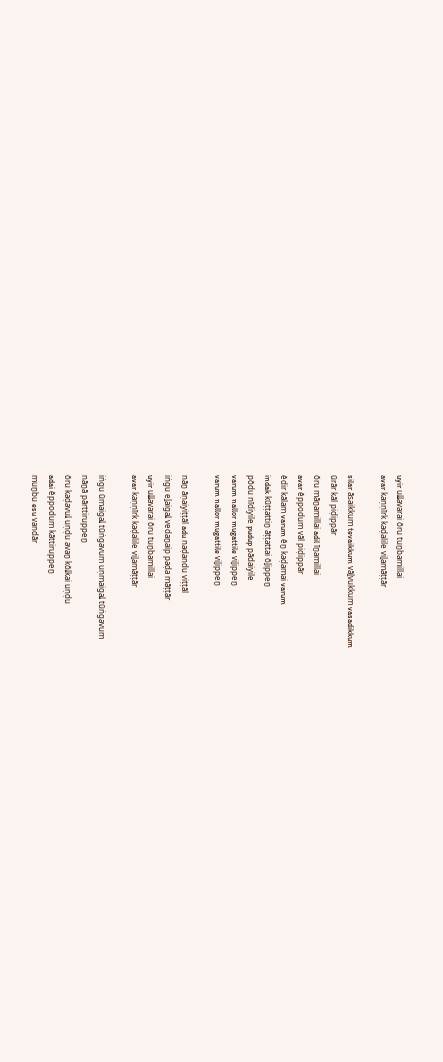uyir uḽḽavarai ŏru tuṉbamillai
avar kaṇṇīrk kaḍalile viḻamāṭṭār

silar āsaikkum tevaikkum vāḻvukkum vasadikkum
ūrār kāl piḍippār
ŏru māṉamillai adil īṉamillai
avar ĕppodum vāl piḍippār
ĕdir kālam varum ĕṉ kaḍamai varum
indak kūṭṭattiṉ āṭṭattai ŏḻippeṉ
pŏdu nīdiyile pudup pādaiyile
varum nallor mugattile viḻippeṉ
varum nallor mugattile viḻippeṉ

nāṉ āṇaiyiṭṭāl adu naḍandu viṭṭāl
iṅgu eḻaigaḽ vedaṉaip paḍa māṭṭār
uyir uḽḽavarai ŏru tuṉbamillai
avar kaṇṇīrk kaḍalile viḻamāṭṭār

iṅgu ūmaigaḽ tūṅgavum uṇmaigaḽ tūṅgavum
nāṉā pārttiruppeṉ
ŏru kaḍavuḽ uṇḍu avaṉ kŏḽkai uṇḍu
adai ĕppodum kāttiruppeṉ
muṉbu esu vandār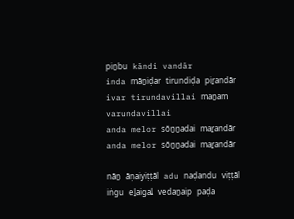piṉbu kāndi vandār
inda māṉiḍar tirundiḍa piṟandār
ivar tirundavillai maṉam varundavillai
anda melor sŏṉṉadai maṟandār
anda melor sŏṉṉadai maṟandār

nāṉ āṇaiyiṭṭāl adu naḍandu viṭṭāl
iṅgu eḻaigaḽ vedaṉaip paḍa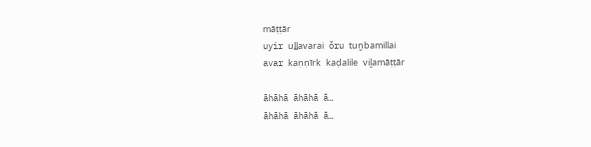māṭṭār
uyir uḽḽavarai ŏru tuṉbamillai
avar kaṇṇīrk kaḍalile viḻamāṭṭār

āhāhā āhāhā ā…
āhāhā āhāhā ā…